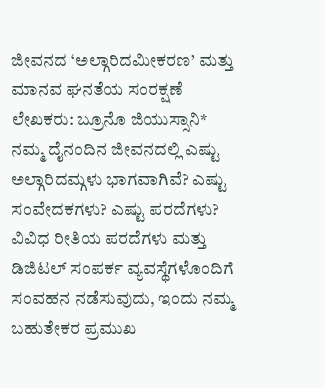ಜೀವನದ ‘ಅಲ್ಗಾರಿದಮೀಕರಣ’ ಮತ್ತು ಮಾನವ ಘನತೆಯ ಸಂರಕ್ಷಣೆ
ಲೇಖಕರು: ಬ್ರೂನೊ ಜಿಯುಸ್ಸಾನಿ*
ನಮ್ಮ ದೈನಂದಿನ ಜೀವನದಲ್ಲಿ ಎಷ್ಟು ಅಲ್ಗಾರಿದಮ್ಗಳು ಭಾಗವಾಗಿವೆ? ಎಷ್ಟು ಸಂವೇದಕಗಳು? ಎಷ್ಟು ಪರದೆಗಳು?
ವಿವಿಧ ರೀತಿಯ ಪರದೆಗಳು ಮತ್ತು ಡಿಜಿಟಲ್ ಸಂಪರ್ಕ ವ್ಯವಸ್ಥೆಗಳೊಂದಿಗೆ ಸಂವಹನ ನಡೆಸುವುದು, ಇಂದು ನಮ್ಮ ಬಹುತೇಕರ ಪ್ರಮುಖ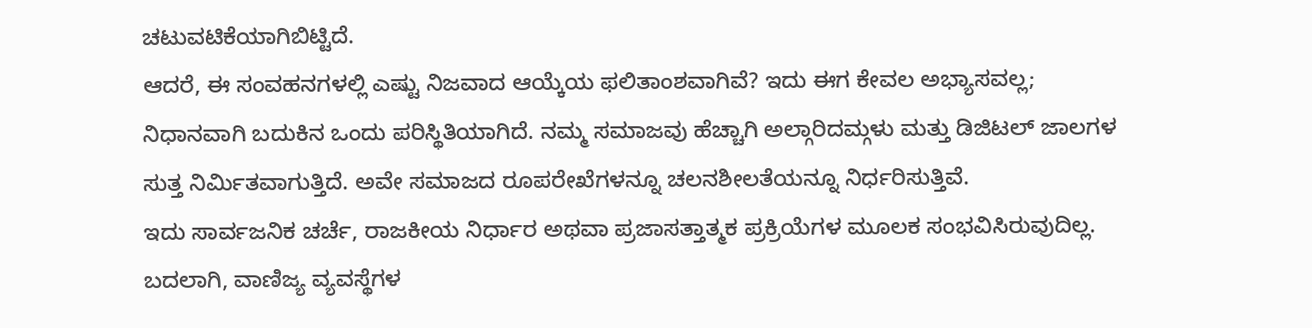ಚಟುವಟಿಕೆಯಾಗಿಬಿಟ್ಟಿದೆ.
ಆದರೆ, ಈ ಸಂವಹನಗಳಲ್ಲಿ ಎಷ್ಟು ನಿಜವಾದ ಆಯ್ಕೆಯ ಫಲಿತಾಂಶವಾಗಿವೆ? ಇದು ಈಗ ಕೇವಲ ಅಭ್ಯಾಸವಲ್ಲ; ನಿಧಾನವಾಗಿ ಬದುಕಿನ ಒಂದು ಪರಿಸ್ಥಿತಿಯಾಗಿದೆ. ನಮ್ಮ ಸಮಾಜವು ಹೆಚ್ಚಾಗಿ ಅಲ್ಗಾರಿದಮ್ಗಳು ಮತ್ತು ಡಿಜಿಟಲ್ ಜಾಲಗಳ ಸುತ್ತ ನಿರ್ಮಿತವಾಗುತ್ತಿದೆ. ಅವೇ ಸಮಾಜದ ರೂಪರೇಖೆಗಳನ್ನೂ ಚಲನಶೀಲತೆಯನ್ನೂ ನಿರ್ಧರಿಸುತ್ತಿವೆ.
ಇದು ಸಾರ್ವಜನಿಕ ಚರ್ಚೆ, ರಾಜಕೀಯ ನಿರ್ಧಾರ ಅಥವಾ ಪ್ರಜಾಸತ್ತಾತ್ಮಕ ಪ್ರಕ್ರಿಯೆಗಳ ಮೂಲಕ ಸಂಭವಿಸಿರುವುದಿಲ್ಲ. ಬದಲಾಗಿ, ವಾಣಿಜ್ಯ ವ್ಯವಸ್ಥೆಗಳ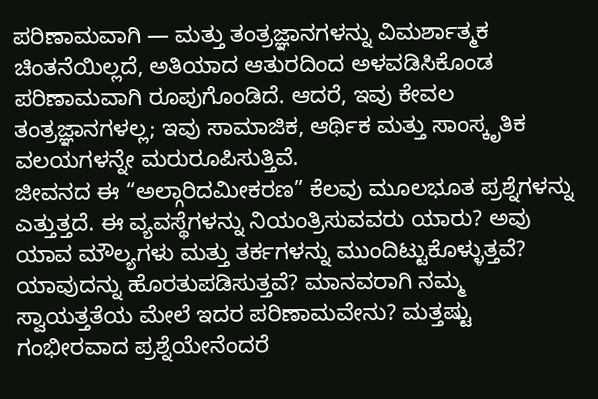ಪರಿಣಾಮವಾಗಿ — ಮತ್ತು ತಂತ್ರಜ್ಞಾನಗಳನ್ನು ವಿಮರ್ಶಾತ್ಮಕ ಚಿಂತನೆಯಿಲ್ಲದೆ, ಅತಿಯಾದ ಆತುರದಿಂದ ಅಳವಡಿಸಿಕೊಂಡ ಪರಿಣಾಮವಾಗಿ ರೂಪುಗೊಂಡಿದೆ. ಆದರೆ, ಇವು ಕೇವಲ ತಂತ್ರಜ್ಞಾನಗಳಲ್ಲ; ಇವು ಸಾಮಾಜಿಕ, ಆರ್ಥಿಕ ಮತ್ತು ಸಾಂಸ್ಕೃತಿಕ ವಲಯಗಳನ್ನೇ ಮರುರೂಪಿಸುತ್ತಿವೆ.
ಜೀವನದ ಈ “ಅಲ್ಗಾರಿದಮೀಕರಣ” ಕೆಲವು ಮೂಲಭೂತ ಪ್ರಶ್ನೆಗಳನ್ನು ಎತ್ತುತ್ತದೆ. ಈ ವ್ಯವಸ್ಥೆಗಳನ್ನು ನಿಯಂತ್ರಿಸುವವರು ಯಾರು? ಅವು ಯಾವ ಮೌಲ್ಯಗಳು ಮತ್ತು ತರ್ಕಗಳನ್ನು ಮುಂದಿಟ್ಟುಕೊಳ್ಳುತ್ತವೆ? ಯಾವುದನ್ನು ಹೊರತುಪಡಿಸುತ್ತವೆ? ಮಾನವರಾಗಿ ನಮ್ಮ ಸ್ವಾಯತ್ತತೆಯ ಮೇಲೆ ಇದರ ಪರಿಣಾಮವೇನು? ಮತ್ತಷ್ಟು ಗಂಭೀರವಾದ ಪ್ರಶ್ನೆಯೇನೆಂದರೆ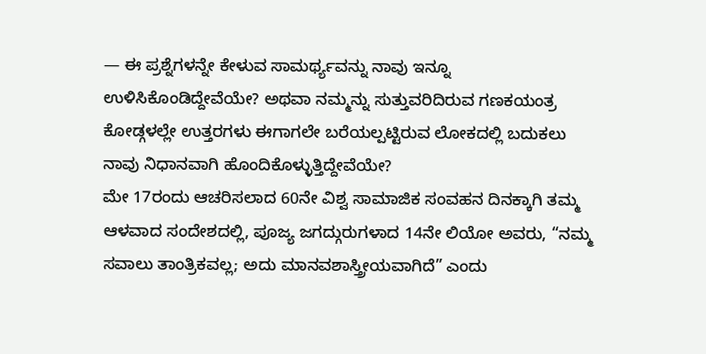— ಈ ಪ್ರಶ್ನೆಗಳನ್ನೇ ಕೇಳುವ ಸಾಮರ್ಥ್ಯವನ್ನು ನಾವು ಇನ್ನೂ ಉಳಿಸಿಕೊಂಡಿದ್ದೇವೆಯೇ? ಅಥವಾ ನಮ್ಮನ್ನು ಸುತ್ತುವರಿದಿರುವ ಗಣಕಯಂತ್ರ ಕೋಡ್ಗಳಲ್ಲೇ ಉತ್ತರಗಳು ಈಗಾಗಲೇ ಬರೆಯಲ್ಪಟ್ಟಿರುವ ಲೋಕದಲ್ಲಿ ಬದುಕಲು ನಾವು ನಿಧಾನವಾಗಿ ಹೊಂದಿಕೊಳ್ಳುತ್ತಿದ್ದೇವೆಯೇ?
ಮೇ 17ರಂದು ಆಚರಿಸಲಾದ 60ನೇ ವಿಶ್ವ ಸಾಮಾಜಿಕ ಸಂವಹನ ದಿನಕ್ಕಾಗಿ ತಮ್ಮ ಆಳವಾದ ಸಂದೇಶದಲ್ಲಿ, ಪೂಜ್ಯ ಜಗದ್ಗುರುಗಳಾದ 14ನೇ ಲಿಯೋ ಅವರು, “ನಮ್ಮ ಸವಾಲು ತಾಂತ್ರಿಕವಲ್ಲ; ಅದು ಮಾನವಶಾಸ್ತ್ರೀಯವಾಗಿದೆ” ಎಂದು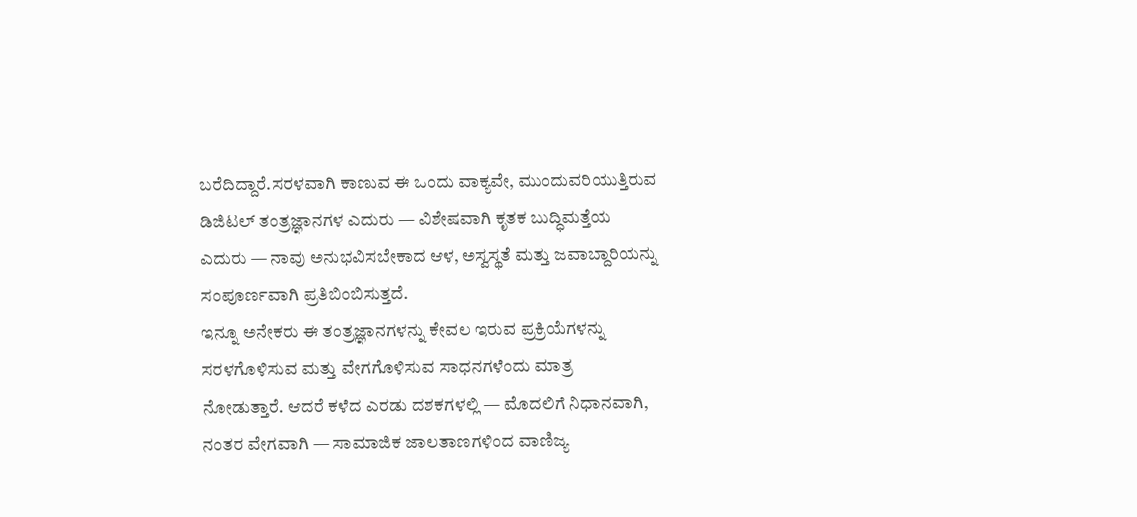ಬರೆದಿದ್ದಾರೆ.ಸರಳವಾಗಿ ಕಾಣುವ ಈ ಒಂದು ವಾಕ್ಯವೇ, ಮುಂದುವರಿಯುತ್ತಿರುವ ಡಿಜಿಟಲ್ ತಂತ್ರಜ್ಞಾನಗಳ ಎದುರು — ವಿಶೇಷವಾಗಿ ಕೃತಕ ಬುದ್ಧಿಮತ್ತೆಯ ಎದುರು — ನಾವು ಅನುಭವಿಸಬೇಕಾದ ಆಳ, ಅಸ್ವಸ್ಥತೆ ಮತ್ತು ಜವಾಬ್ದಾರಿಯನ್ನು ಸಂಪೂರ್ಣವಾಗಿ ಪ್ರತಿಬಿಂಬಿಸುತ್ತದೆ.
ಇನ್ನೂ ಅನೇಕರು ಈ ತಂತ್ರಜ್ಞಾನಗಳನ್ನು ಕೇವಲ ಇರುವ ಪ್ರಕ್ರಿಯೆಗಳನ್ನು ಸರಳಗೊಳಿಸುವ ಮತ್ತು ವೇಗಗೊಳಿಸುವ ಸಾಧನಗಳೆಂದು ಮಾತ್ರ ನೋಡುತ್ತಾರೆ. ಆದರೆ ಕಳೆದ ಎರಡು ದಶಕಗಳಲ್ಲಿ — ಮೊದಲಿಗೆ ನಿಧಾನವಾಗಿ, ನಂತರ ವೇಗವಾಗಿ — ಸಾಮಾಜಿಕ ಜಾಲತಾಣಗಳಿಂದ ವಾಣಿಜ್ಯ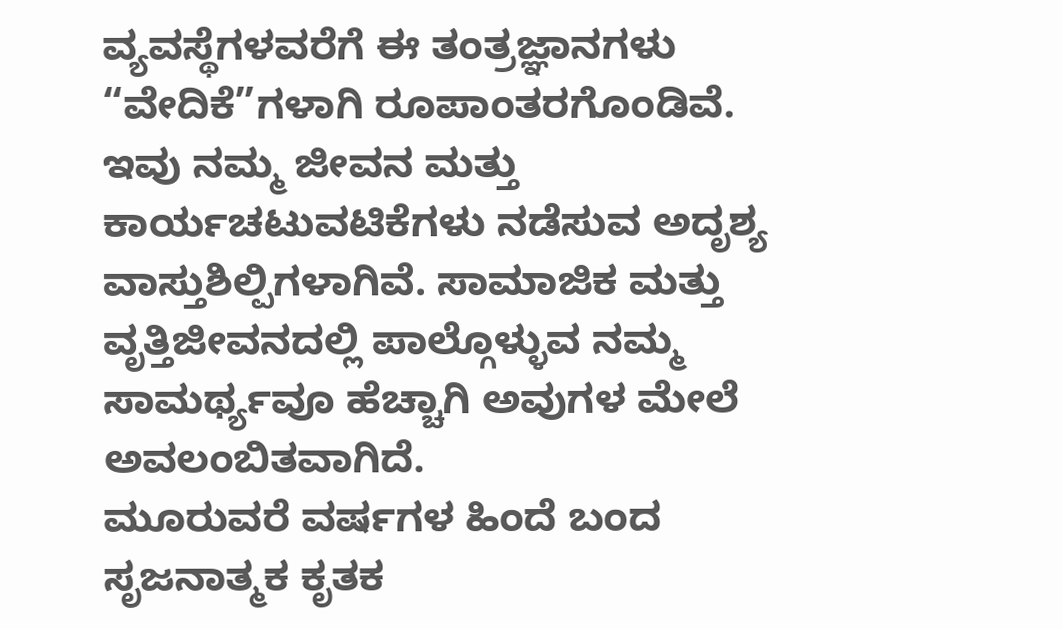ವ್ಯವಸ್ಥೆಗಳವರೆಗೆ ಈ ತಂತ್ರಜ್ಞಾನಗಳು “ವೇದಿಕೆ”ಗಳಾಗಿ ರೂಪಾಂತರಗೊಂಡಿವೆ. ಇವು ನಮ್ಮ ಜೀವನ ಮತ್ತು ಕಾರ್ಯಚಟುವಟಿಕೆಗಳು ನಡೆಸುವ ಅದೃಶ್ಯ ವಾಸ್ತುಶಿಲ್ಪಿಗಳಾಗಿವೆ. ಸಾಮಾಜಿಕ ಮತ್ತು ವೃತ್ತಿಜೀವನದಲ್ಲಿ ಪಾಲ್ಗೊಳ್ಳುವ ನಮ್ಮ ಸಾಮರ್ಥ್ಯವೂ ಹೆಚ್ಚಾಗಿ ಅವುಗಳ ಮೇಲೆ ಅವಲಂಬಿತವಾಗಿದೆ.
ಮೂರುವರೆ ವರ್ಷಗಳ ಹಿಂದೆ ಬಂದ ಸೃಜನಾತ್ಮಕ ಕೃತಕ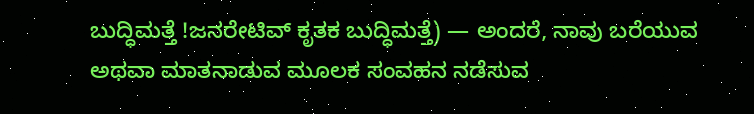ಬುದ್ಧಿಮತ್ತೆ !ಜನರೇಟಿವ್ ಕೃತಕ ಬುದ್ಧಿಮತ್ತೆ) — ಅಂದರೆ, ನಾವು ಬರೆಯುವ ಅಥವಾ ಮಾತನಾಡುವ ಮೂಲಕ ಸಂವಹನ ನಡೆಸುವ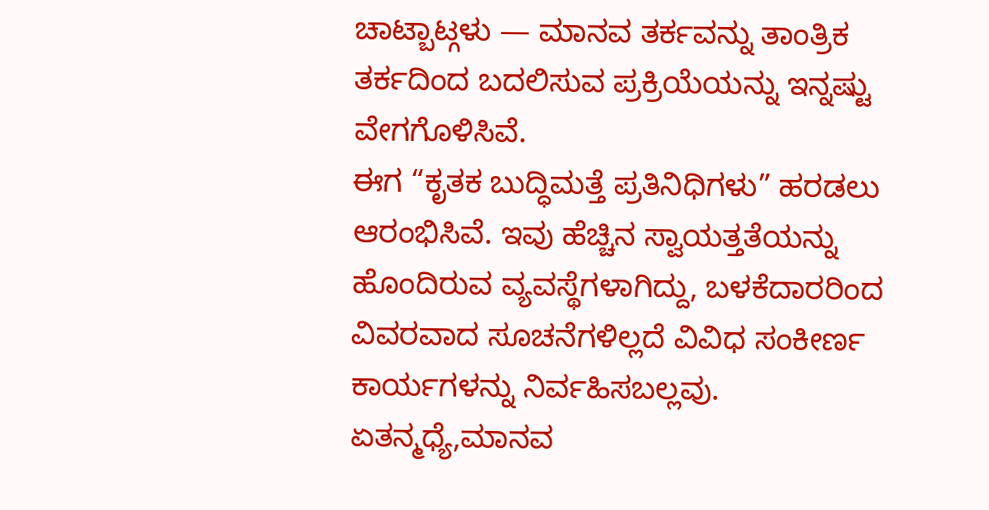ಚಾಟ್ಬಾಟ್ಗಳು — ಮಾನವ ತರ್ಕವನ್ನು ತಾಂತ್ರಿಕ ತರ್ಕದಿಂದ ಬದಲಿಸುವ ಪ್ರಕ್ರಿಯೆಯನ್ನು ಇನ್ನಷ್ಟು ವೇಗಗೊಳಿಸಿವೆ.
ಈಗ “ಕೃತಕ ಬುದ್ಧಿಮತ್ತೆ ಪ್ರತಿನಿಧಿಗಳು” ಹರಡಲು ಆರಂಭಿಸಿವೆ. ಇವು ಹೆಚ್ಚಿನ ಸ್ವಾಯತ್ತತೆಯನ್ನು ಹೊಂದಿರುವ ವ್ಯವಸ್ಥೆಗಳಾಗಿದ್ದು, ಬಳಕೆದಾರರಿಂದ ವಿವರವಾದ ಸೂಚನೆಗಳಿಲ್ಲದೆ ವಿವಿಧ ಸಂಕೀರ್ಣ ಕಾರ್ಯಗಳನ್ನು ನಿರ್ವಹಿಸಬಲ್ಲವು. ಏತನ್ಮಧ್ಯೆ,ಮಾನವ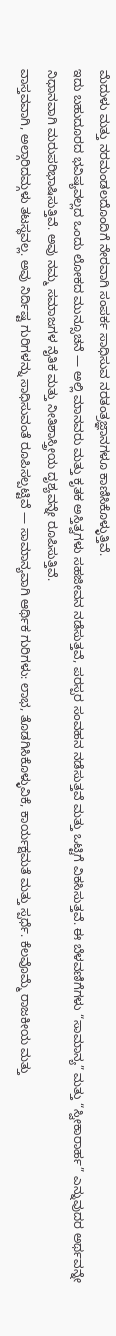ಮೆದುಳು ಮತ್ತು ನರಮಂಡಲದೊಂದಿಗೆ ನೇರವಾಗಿ ಸಂಪರ್ಕ ಸಾಧಿಸುವ ನರತಂತ್ರಜ್ಞಾನಗಳೂ ಕಾಣಿಸಿಕೊಳ್ಳುತ್ತಿವೆ.
ಇದು ಬಹುದೂರದ ಭವಿಷ್ಯವಲ್ಲದ ಒಂದು ಲೋಕದ ಮುನ್ಸೂಚನೆ — ಅಲ್ಲಿ ಮಾನವರು ಮತ್ತು ಕೃತಕ ಅಸ್ತಿತ್ವಗಳು ಸಹಜೀವನ ನಡೆಸುತ್ತವೆ, ಪರಸ್ಪರ ಸಂವಹನ ನಡೆಸುತ್ತವೆ ಮತ್ತು ಒಟ್ಟಿಗೆ ವಿಕಸಿಸುತ್ತವೆ. ಈ ಬೆಳವಣಿಗೆಗಳು “ಸಾಮಾನ್ಯ” ಮತ್ತು “ಸ್ವೀಕಾರಾರ್ಹ” ಎನ್ನುವುದರ ಅರ್ಥವನ್ನೇ ನಿಧಾನವಾಗಿ ಮರುಪರಿಭಾಷಿಸುತ್ತಿವೆ. ಅವು ನಮ್ಮ ಸಮಾಜಗಳ ನೈತಿಕ ಮತ್ತು ನೀತಿಶಾಸ್ತ್ರೀಯ ದೃಶ್ಯವನ್ನೇ ರೂಪಿಸುತ್ತಿವೆ.
ವಾಸ್ತವವಾಗಿ, ಅಲ್ಗಾರಿದಮ್ಗಳು ತಟಸ್ಥವಲ್ಲ. ಅವು ನಿರ್ದಿಷ್ಟ ಗುರಿಗಳನ್ನು ಸಾಧಿಸುವಂತೆ ರೂಪಿಸಲ್ಪಟ್ಟಿವೆ — ಸಾಮಾನ್ಯವಾಗಿ ಆರ್ಥಿಕ ಗುರಿಗಳು: ಲಾಭ, ತೊಡಗಿಸಿಕೊಳ್ಳುವಿಕೆ, ಕಾರ್ಯಕ್ಷಮತೆ ಮತ್ತು ಸ್ಪರ್ಧೆ. ಕೆಲವೊಮ್ಮೆ ರಾಜಕೀಯ ಮತ್ತು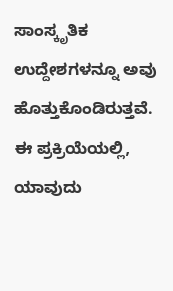ಸಾಂಸ್ಕೃತಿಕ ಉದ್ದೇಶಗಳನ್ನೂ ಅವು ಹೊತ್ತುಕೊಂಡಿರುತ್ತವೆ.
ಈ ಪ್ರಕ್ರಿಯೆಯಲ್ಲಿ, ಯಾವುದು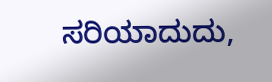ಸರಿಯಾದುದು,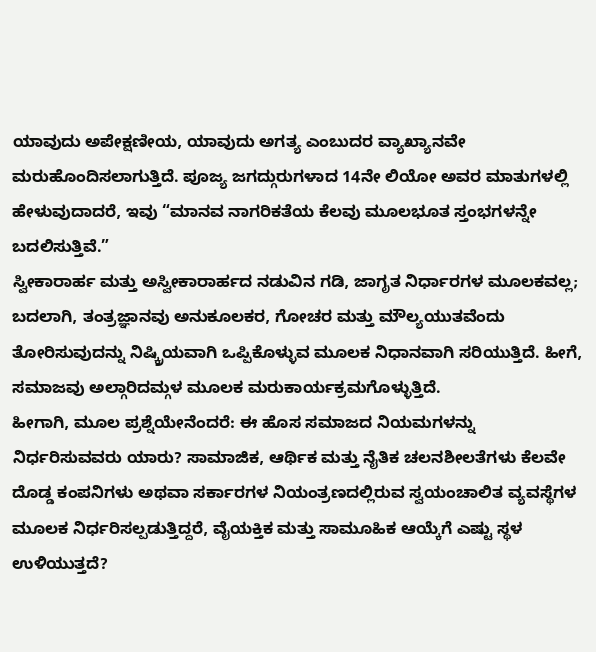ಯಾವುದು ಅಪೇಕ್ಷಣೀಯ, ಯಾವುದು ಅಗತ್ಯ ಎಂಬುದರ ವ್ಯಾಖ್ಯಾನವೇ ಮರುಹೊಂದಿಸಲಾಗುತ್ತಿದೆ. ಪೂಜ್ಯ ಜಗದ್ಗುರುಗಳಾದ 14ನೇ ಲಿಯೋ ಅವರ ಮಾತುಗಳಲ್ಲಿ ಹೇಳುವುದಾದರೆ, ಇವು “ಮಾನವ ನಾಗರಿಕತೆಯ ಕೆಲವು ಮೂಲಭೂತ ಸ್ತಂಭಗಳನ್ನೇ ಬದಲಿಸುತ್ತಿವೆ.”
ಸ್ವೀಕಾರಾರ್ಹ ಮತ್ತು ಅಸ್ವೀಕಾರಾರ್ಹದ ನಡುವಿನ ಗಡಿ, ಜಾಗೃತ ನಿರ್ಧಾರಗಳ ಮೂಲಕವಲ್ಲ; ಬದಲಾಗಿ, ತಂತ್ರಜ್ಞಾನವು ಅನುಕೂಲಕರ, ಗೋಚರ ಮತ್ತು ಮೌಲ್ಯಯುತವೆಂದು ತೋರಿಸುವುದನ್ನು ನಿಷ್ಕ್ರಿಯವಾಗಿ ಒಪ್ಪಿಕೊಳ್ಳುವ ಮೂಲಕ ನಿಧಾನವಾಗಿ ಸರಿಯುತ್ತಿದೆ. ಹೀಗೆ, ಸಮಾಜವು ಅಲ್ಗಾರಿದಮ್ಗಳ ಮೂಲಕ ಮರುಕಾರ್ಯಕ್ರಮಗೊಳ್ಳುತ್ತಿದೆ.
ಹೀಗಾಗಿ, ಮೂಲ ಪ್ರಶ್ನೆಯೇನೆಂದರೆ: ಈ ಹೊಸ ಸಮಾಜದ ನಿಯಮಗಳನ್ನು ನಿರ್ಧರಿಸುವವರು ಯಾರು? ಸಾಮಾಜಿಕ, ಆರ್ಥಿಕ ಮತ್ತು ನೈತಿಕ ಚಲನಶೀಲತೆಗಳು ಕೆಲವೇ ದೊಡ್ಡ ಕಂಪನಿಗಳು ಅಥವಾ ಸರ್ಕಾರಗಳ ನಿಯಂತ್ರಣದಲ್ಲಿರುವ ಸ್ವಯಂಚಾಲಿತ ವ್ಯವಸ್ಥೆಗಳ ಮೂಲಕ ನಿರ್ಧರಿಸಲ್ಪಡುತ್ತಿದ್ದರೆ, ವೈಯಕ್ತಿಕ ಮತ್ತು ಸಾಮೂಹಿಕ ಆಯ್ಕೆಗೆ ಎಷ್ಟು ಸ್ಥಳ ಉಳಿಯುತ್ತದೆ?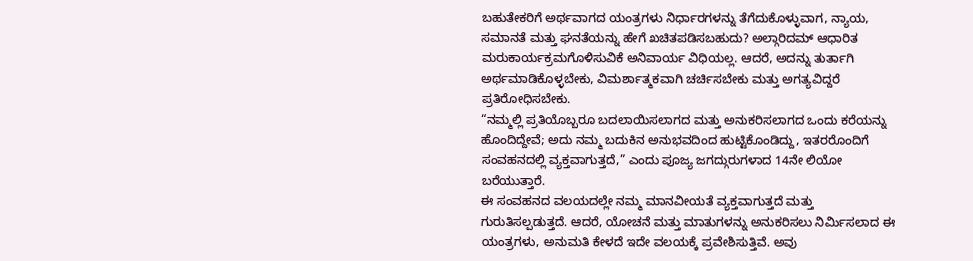ಬಹುತೇಕರಿಗೆ ಅರ್ಥವಾಗದ ಯಂತ್ರಗಳು ನಿರ್ಧಾರಗಳನ್ನು ತೆಗೆದುಕೊಳ್ಳುವಾಗ, ನ್ಯಾಯ, ಸಮಾನತೆ ಮತ್ತು ಘನತೆಯನ್ನು ಹೇಗೆ ಖಚಿತಪಡಿಸಬಹುದು? ಅಲ್ಗಾರಿದಮ್ ಆಧಾರಿತ ಮರುಕಾರ್ಯಕ್ರಮಗೊಳಿಸುವಿಕೆ ಅನಿವಾರ್ಯ ವಿಧಿಯಲ್ಲ. ಆದರೆ, ಅದನ್ನು ತುರ್ತಾಗಿ ಅರ್ಥಮಾಡಿಕೊಳ್ಳಬೇಕು, ವಿಮರ್ಶಾತ್ಮಕವಾಗಿ ಚರ್ಚಿಸಬೇಕು ಮತ್ತು ಅಗತ್ಯವಿದ್ದರೆ ಪ್ರತಿರೋಧಿಸಬೇಕು.
“ನಮ್ಮಲ್ಲಿ ಪ್ರತಿಯೊಬ್ಬರೂ ಬದಲಾಯಿಸಲಾಗದ ಮತ್ತು ಅನುಕರಿಸಲಾಗದ ಒಂದು ಕರೆಯನ್ನು ಹೊಂದಿದ್ದೇವೆ; ಅದು ನಮ್ಮ ಬದುಕಿನ ಅನುಭವದಿಂದ ಹುಟ್ಟಿಕೊಂಡಿದ್ದು, ಇತರರೊಂದಿಗೆ ಸಂವಹನದಲ್ಲಿ ವ್ಯಕ್ತವಾಗುತ್ತದೆ,” ಎಂದು ಪೂಜ್ಯ ಜಗದ್ಗುರುಗಳಾದ 14ನೇ ಲಿಯೋ ಬರೆಯುತ್ತಾರೆ.
ಈ ಸಂವಹನದ ವಲಯದಲ್ಲೇ ನಮ್ಮ ಮಾನವೀಯತೆ ವ್ಯಕ್ತವಾಗುತ್ತದೆ ಮತ್ತು ಗುರುತಿಸಲ್ಪಡುತ್ತದೆ. ಆದರೆ, ಯೋಚನೆ ಮತ್ತು ಮಾತುಗಳನ್ನು ಅನುಕರಿಸಲು ನಿರ್ಮಿಸಲಾದ ಈ ಯಂತ್ರಗಳು, ಅನುಮತಿ ಕೇಳದೆ ಇದೇ ವಲಯಕ್ಕೆ ಪ್ರವೇಶಿಸುತ್ತಿವೆ. ಅವು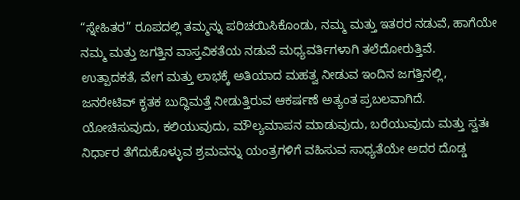“ಸ್ನೇಹಿತರ” ರೂಪದಲ್ಲಿ ತಮ್ಮನ್ನು ಪರಿಚಯಿಸಿಕೊಂಡು, ನಮ್ಮ ಮತ್ತು ಇತರರ ನಡುವೆ, ಹಾಗೆಯೇ ನಮ್ಮ ಮತ್ತು ಜಗತ್ತಿನ ವಾಸ್ತವಿಕತೆಯ ನಡುವೆ ಮಧ್ಯವರ್ತಿಗಳಾಗಿ ತಲೆದೋರುತ್ತಿವೆ.
ಉತ್ಪಾದಕತೆ, ವೇಗ ಮತ್ತು ಲಾಭಕ್ಕೆ ಅತಿಯಾದ ಮಹತ್ವ ನೀಡುವ ಇಂದಿನ ಜಗತ್ತಿನಲ್ಲಿ, ಜನರೇಟಿವ್ ಕೃತಕ ಬುದ್ಧಿಮತ್ತೆ ನೀಡುತ್ತಿರುವ ಆಕರ್ಷಣೆ ಅತ್ಯಂತ ಪ್ರಬಲವಾಗಿದೆ. ಯೋಚಿಸುವುದು, ಕಲಿಯುವುದು, ಮೌಲ್ಯಮಾಪನ ಮಾಡುವುದು, ಬರೆಯುವುದು ಮತ್ತು ಸ್ವತಃ ನಿರ್ಧಾರ ತೆಗೆದುಕೊಳ್ಳುವ ಶ್ರಮವನ್ನು ಯಂತ್ರಗಳಿಗೆ ವಹಿಸುವ ಸಾಧ್ಯತೆಯೇ ಅದರ ದೊಡ್ಡ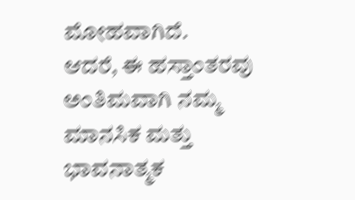ಮೋಹವಾಗಿದೆ.
ಆದರೆ, ಈ ಹಸ್ತಾಂತರವು ಅಂತಿಮವಾಗಿ ನಮ್ಮ ಮಾನಸಿಕ ಮತ್ತು ಭಾವನಾತ್ಮಕ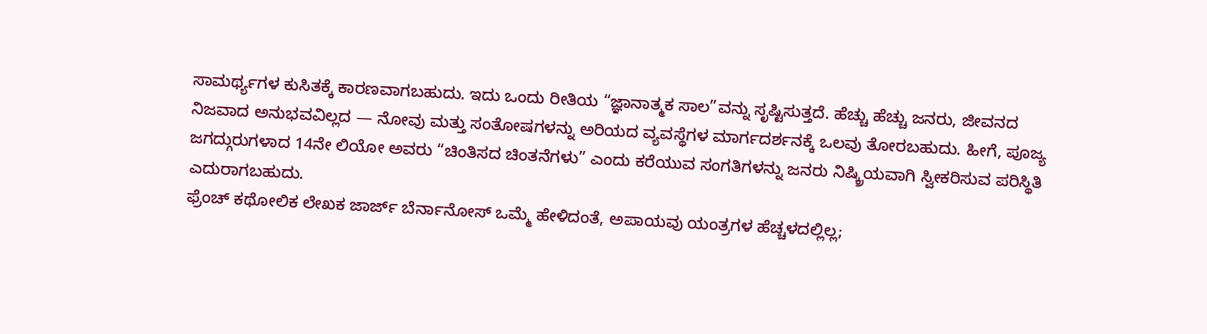ಸಾಮರ್ಥ್ಯಗಳ ಕುಸಿತಕ್ಕೆ ಕಾರಣವಾಗಬಹುದು. ಇದು ಒಂದು ರೀತಿಯ “ಜ್ಞಾನಾತ್ಮಕ ಸಾಲ”ವನ್ನು ಸೃಷ್ಟಿಸುತ್ತದೆ. ಹೆಚ್ಚು ಹೆಚ್ಚು ಜನರು, ಜೀವನದ ನಿಜವಾದ ಅನುಭವವಿಲ್ಲದ — ನೋವು ಮತ್ತು ಸಂತೋಷಗಳನ್ನು ಅರಿಯದ ವ್ಯವಸ್ಥೆಗಳ ಮಾರ್ಗದರ್ಶನಕ್ಕೆ ಒಲವು ತೋರಬಹುದು. ಹೀಗೆ, ಪೂಜ್ಯ ಜಗದ್ಗುರುಗಳಾದ 14ನೇ ಲಿಯೋ ಅವರು “ಚಿಂತಿಸದ ಚಿಂತನೆಗಳು” ಎಂದು ಕರೆಯುವ ಸಂಗತಿಗಳನ್ನು ಜನರು ನಿಷ್ಕ್ರಿಯವಾಗಿ ಸ್ವೀಕರಿಸುವ ಪರಿಸ್ಥಿತಿ ಎದುರಾಗಬಹುದು.
ಫ್ರೆಂಚ್ ಕಥೋಲಿಕ ಲೇಖಕ ಜಾರ್ಜ್ ಬೆರ್ನಾನೋಸ್ ಒಮ್ಮೆ ಹೇಳಿದಂತೆ, ಅಪಾಯವು ಯಂತ್ರಗಳ ಹೆಚ್ಚಳದಲ್ಲಿಲ್ಲ;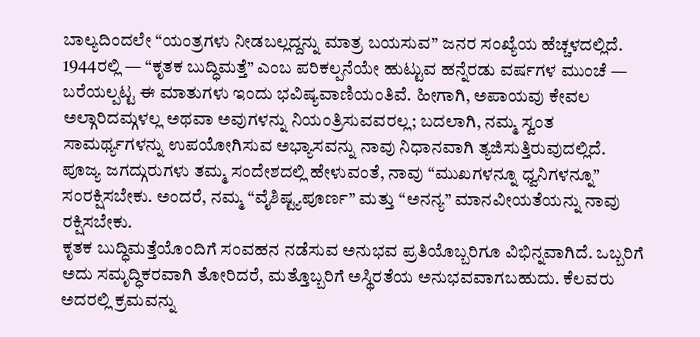ಬಾಲ್ಯದಿಂದಲೇ “ಯಂತ್ರಗಳು ನೀಡಬಲ್ಲದ್ದನ್ನು ಮಾತ್ರ ಬಯಸುವ” ಜನರ ಸಂಖ್ಯೆಯ ಹೆಚ್ಚಳದಲ್ಲಿದೆ.
1944ರಲ್ಲಿ — “ಕೃತಕ ಬುದ್ಧಿಮತ್ತೆ” ಎಂಬ ಪರಿಕಲ್ಪನೆಯೇ ಹುಟ್ಟುವ ಹನ್ನೆರಡು ವರ್ಷಗಳ ಮುಂಚೆ — ಬರೆಯಲ್ಪಟ್ಟ ಈ ಮಾತುಗಳು ಇಂದು ಭವಿಷ್ಯವಾಣಿಯಂತಿವೆ. ಹೀಗಾಗಿ, ಅಪಾಯವು ಕೇವಲ ಅಲ್ಗಾರಿದಮ್ಗಳಲ್ಲ ಅಥವಾ ಅವುಗಳನ್ನು ನಿಯಂತ್ರಿಸುವವರಲ್ಲ; ಬದಲಾಗಿ, ನಮ್ಮ ಸ್ವಂತ ಸಾಮರ್ಥ್ಯಗಳನ್ನು ಉಪಯೋಗಿಸುವ ಅಭ್ಯಾಸವನ್ನು ನಾವು ನಿಧಾನವಾಗಿ ತ್ಯಜಿಸುತ್ತಿರುವುದಲ್ಲಿದೆ.
ಪೂಜ್ಯ ಜಗದ್ಗುರುಗಳು ತಮ್ಮ ಸಂದೇಶದಲ್ಲಿ ಹೇಳುವಂತೆ, ನಾವು “ಮುಖಗಳನ್ನೂ ಧ್ವನಿಗಳನ್ನೂ” ಸಂರಕ್ಷಿಸಬೇಕು. ಅಂದರೆ, ನಮ್ಮ “ವೈಶಿಷ್ಟ್ಯಪೂರ್ಣ” ಮತ್ತು “ಅನನ್ಯ” ಮಾನವೀಯತೆಯನ್ನು ನಾವು ರಕ್ಷಿಸಬೇಕು.
ಕೃತಕ ಬುದ್ಧಿಮತ್ತೆಯೊಂದಿಗೆ ಸಂವಹನ ನಡೆಸುವ ಅನುಭವ ಪ್ರತಿಯೊಬ್ಬರಿಗೂ ವಿಭಿನ್ನವಾಗಿದೆ. ಒಬ್ಬರಿಗೆ ಅದು ಸಮೃದ್ಧಿಕರವಾಗಿ ತೋರಿದರೆ, ಮತ್ತೊಬ್ಬರಿಗೆ ಅಸ್ಥಿರತೆಯ ಅನುಭವವಾಗಬಹುದು. ಕೆಲವರು ಅದರಲ್ಲಿ ಕ್ರಮವನ್ನು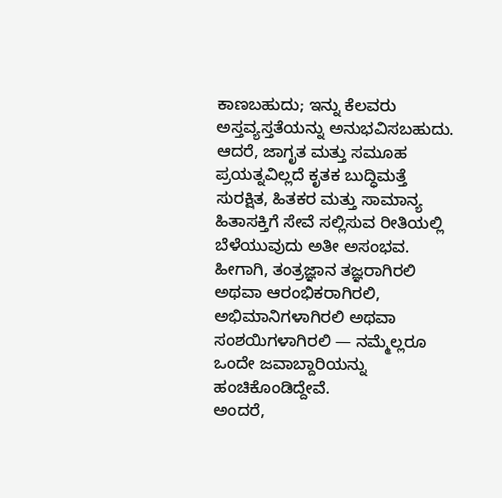ಕಾಣಬಹುದು; ಇನ್ನು ಕೆಲವರು ಅಸ್ತವ್ಯಸ್ತತೆಯನ್ನು ಅನುಭವಿಸಬಹುದು.
ಆದರೆ, ಜಾಗೃತ ಮತ್ತು ಸಮೂಹ ಪ್ರಯತ್ನವಿಲ್ಲದೆ ಕೃತಕ ಬುದ್ಧಿಮತ್ತೆ ಸುರಕ್ಷಿತ, ಹಿತಕರ ಮತ್ತು ಸಾಮಾನ್ಯ ಹಿತಾಸಕ್ತಿಗೆ ಸೇವೆ ಸಲ್ಲಿಸುವ ರೀತಿಯಲ್ಲಿ ಬೆಳೆಯುವುದು ಅತೀ ಅಸಂಭವ.
ಹೀಗಾಗಿ, ತಂತ್ರಜ್ಞಾನ ತಜ್ಞರಾಗಿರಲಿ ಅಥವಾ ಆರಂಭಿಕರಾಗಿರಲಿ, ಅಭಿಮಾನಿಗಳಾಗಿರಲಿ ಅಥವಾ ಸಂಶಯಿಗಳಾಗಿರಲಿ — ನಮ್ಮೆಲ್ಲರೂ ಒಂದೇ ಜವಾಬ್ದಾರಿಯನ್ನು ಹಂಚಿಕೊಂಡಿದ್ದೇವೆ.
ಅಂದರೆ,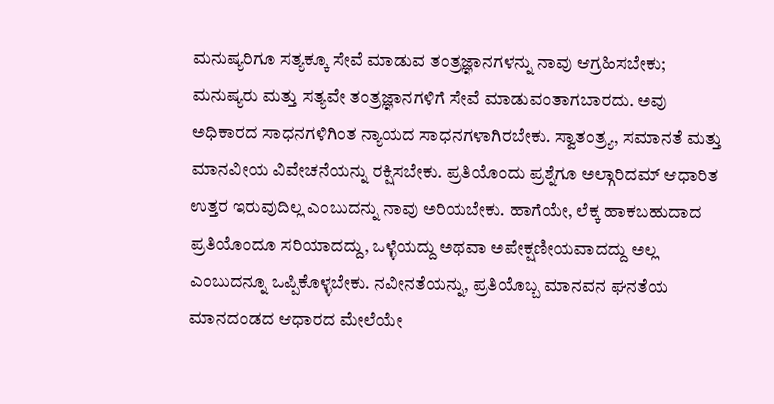ಮನುಷ್ಯರಿಗೂ ಸತ್ಯಕ್ಕೂ ಸೇವೆ ಮಾಡುವ ತಂತ್ರಜ್ಞಾನಗಳನ್ನು ನಾವು ಆಗ್ರಹಿಸಬೇಕು; ಮನುಷ್ಯರು ಮತ್ತು ಸತ್ಯವೇ ತಂತ್ರಜ್ಞಾನಗಳಿಗೆ ಸೇವೆ ಮಾಡುವಂತಾಗಬಾರದು. ಅವು ಅಧಿಕಾರದ ಸಾಧನಗಳಿಗಿಂತ ನ್ಯಾಯದ ಸಾಧನಗಳಾಗಿರಬೇಕು. ಸ್ವಾತಂತ್ರ್ಯ, ಸಮಾನತೆ ಮತ್ತು ಮಾನವೀಯ ವಿವೇಚನೆಯನ್ನು ರಕ್ಷಿಸಬೇಕು. ಪ್ರತಿಯೊಂದು ಪ್ರಶ್ನೆಗೂ ಅಲ್ಗಾರಿದಮ್ ಆಧಾರಿತ ಉತ್ತರ ಇರುವುದಿಲ್ಲ ಎಂಬುದನ್ನು ನಾವು ಅರಿಯಬೇಕು. ಹಾಗೆಯೇ, ಲೆಕ್ಕ ಹಾಕಬಹುದಾದ ಪ್ರತಿಯೊಂದೂ ಸರಿಯಾದದ್ದು, ಒಳ್ಳೆಯದ್ದು ಅಥವಾ ಅಪೇಕ್ಷಣೀಯವಾದದ್ದು ಅಲ್ಲ ಎಂಬುದನ್ನೂ ಒಪ್ಪಿಕೊಳ್ಳಬೇಕು. ನವೀನತೆಯನ್ನು, ಪ್ರತಿಯೊಬ್ಬ ಮಾನವನ ಘನತೆಯ ಮಾನದಂಡದ ಆಧಾರದ ಮೇಲೆಯೇ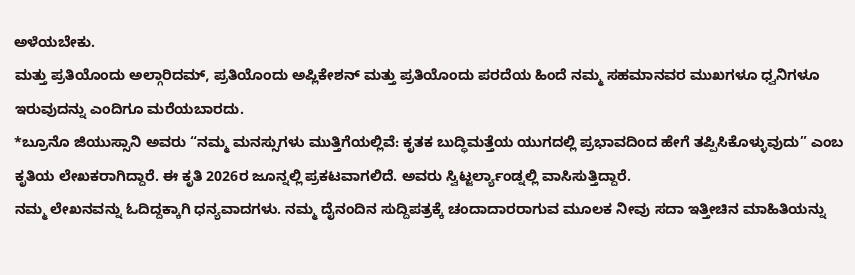ಅಳೆಯಬೇಕು.
ಮತ್ತು ಪ್ರತಿಯೊಂದು ಅಲ್ಗಾರಿದಮ್, ಪ್ರತಿಯೊಂದು ಅಪ್ಲಿಕೇಶನ್ ಮತ್ತು ಪ್ರತಿಯೊಂದು ಪರದೆಯ ಹಿಂದೆ ನಮ್ಮ ಸಹಮಾನವರ ಮುಖಗಳೂ ಧ್ವನಿಗಳೂ ಇರುವುದನ್ನು ಎಂದಿಗೂ ಮರೆಯಬಾರದು.
*ಬ್ರೂನೊ ಜಿಯುಸ್ಸಾನಿ ಅವರು “ನಮ್ಮ ಮನಸ್ಸುಗಳು ಮುತ್ತಿಗೆಯಲ್ಲಿವೆ: ಕೃತಕ ಬುದ್ಧಿಮತ್ತೆಯ ಯುಗದಲ್ಲಿ ಪ್ರಭಾವದಿಂದ ಹೇಗೆ ತಪ್ಪಿಸಿಕೊಳ್ಳುವುದು” ಎಂಬ ಕೃತಿಯ ಲೇಖಕರಾಗಿದ್ದಾರೆ. ಈ ಕೃತಿ 2026ರ ಜೂನ್ನಲ್ಲಿ ಪ್ರಕಟವಾಗಲಿದೆ. ಅವರು ಸ್ವಿಟ್ಜರ್ಲ್ಯಾಂಡ್ನಲ್ಲಿ ವಾಸಿಸುತ್ತಿದ್ದಾರೆ.
ನಮ್ಮ ಲೇಖನವನ್ನು ಓದಿದ್ದಕ್ಕಾಗಿ ಧನ್ಯವಾದಗಳು. ನಮ್ಮ ದೈನಂದಿನ ಸುದ್ದಿಪತ್ರಕ್ಕೆ ಚಂದಾದಾರರಾಗುವ ಮೂಲಕ ನೀವು ಸದಾ ಇತ್ತೀಚಿನ ಮಾಹಿತಿಯನ್ನು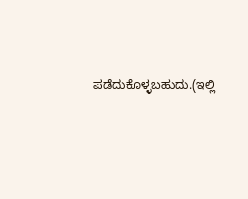ಪಡೆದುಕೊಳ್ಳಬಹುದು.(ಇಲ್ಲಿ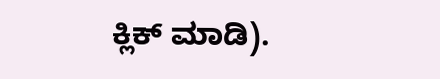ಕ್ಲಿಕ್ ಮಾಡಿ).